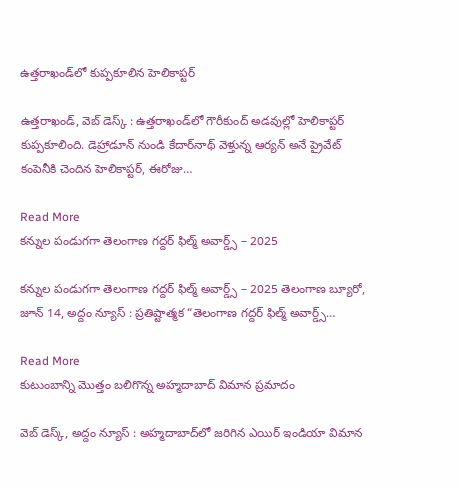ఉత్తరాఖండ్‌లో కుప్పకూలిన హెలికాప్టర్

ఉత్తరాఖండ్‌, వెబ్ డెస్క్ : ఉత్తరాఖండ్‌లో గౌరీకుంద్ అడవుల్లో హెలికాప్టర్ కుప్పకూలింది. డెహ్రాడూన్ నుండి కేదార్‌నాథ్ వెళ్తున్న ఆర్యన్ అనే ప్రైవేట్ కంపెనీకి చెందిన హెలికాప్టర్, ఈరోజు…

Read More
క‌న్నుల పండుగ‌గా తెలంగాణ గద్దర్ ఫిల్మ్ అవార్డ్స్ – 2025

క‌న్నుల పండుగ‌గా తెలంగాణ గద్దర్ ఫిల్మ్ అవార్డ్స్ – 2025 తెలంగాణ బ్యూరో, జూన్ 14, అద్దం న్యూస్ : ప్రతిష్టాత్మక “తెలంగాణ గద్దర్ ఫిల్మ్ అవార్డ్స్…

Read More
కుటుంబాన్ని మొత్తం బలిగొన్న అహ్మదాబాద్ విమాన ప్రమాదం

వెబ్ డెస్క్, అద్దం న్యూస్ : అహ్మదాబాద్‌లో జరిగిన ఎయిర్ ఇండియా విమాన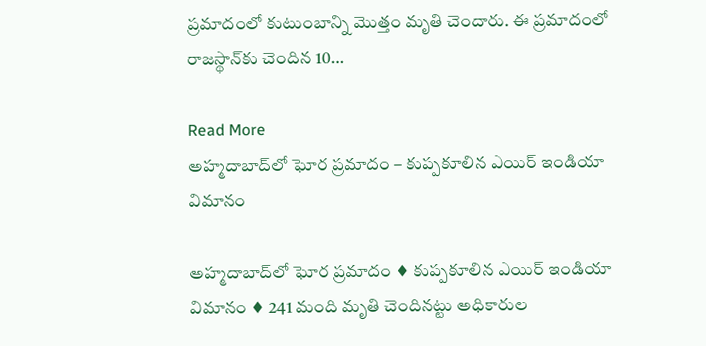ప్రమాదంలో కుటుంబాన్ని మొత్తం మృతి చెందారు. ఈ ప్రమాదంలో రాజస్థాన్‌కు చెందిన 10…

Read More
అహ్మదాబాద్‌లో ఘోర ప్ర‌మాదం – కుప్ప‌కూలిన ఎయిర్ ఇండియా విమానం

అహ్మదాబాద్‌లో ఘోర ప్ర‌మాదం ♦ కుప్ప‌కూలిన ఎయిర్ ఇండియా విమానం ♦ 241 మంది మృతి చెందిన‌ట్టు అధికారుల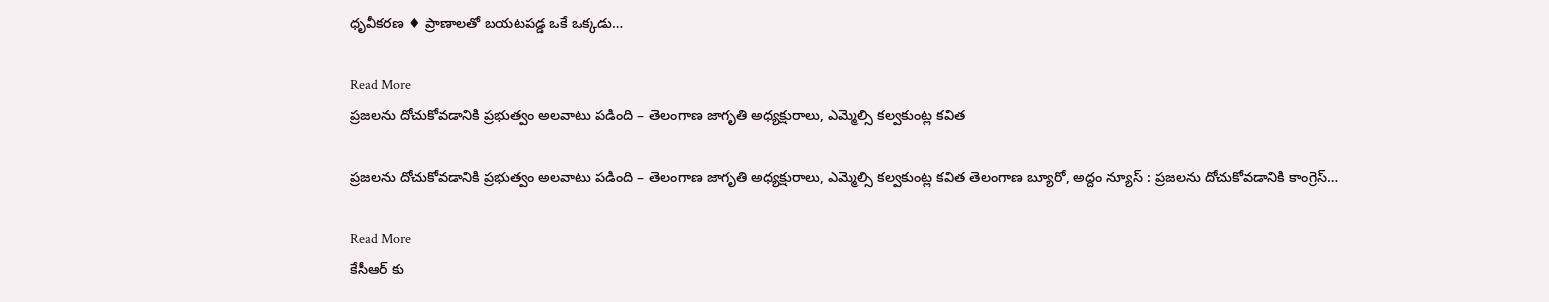ధృవీక‌ర‌ణ‌ ♦ ప్రాణాల‌తో బ‌య‌ట‌ప‌డ్డ ఒకే ఒక్క‌డు…

Read More
ప్రజలను దోచుకోవడానికి ప్రభుత్వం అలవాటు పడింది – తెలంగాణ జాగృతి అధ్య‌క్షురాలు, ఎమ్మెల్సి క‌ల్వ‌కుంట్ల క‌విత‌

ప్రజలను దోచుకోవడానికి ప్రభుత్వం అలవాటు పడింది – తెలంగాణ జాగృతి అధ్య‌క్షురాలు, ఎమ్మెల్సి క‌ల్వ‌కుంట్ల క‌విత‌ తెలంగాణ బ్యూరో, అద్దం న్యూస్ : ప్రజలను దోచుకోవడానికి కాంగ్రెస్…

Read More
కేసీఆర్ కు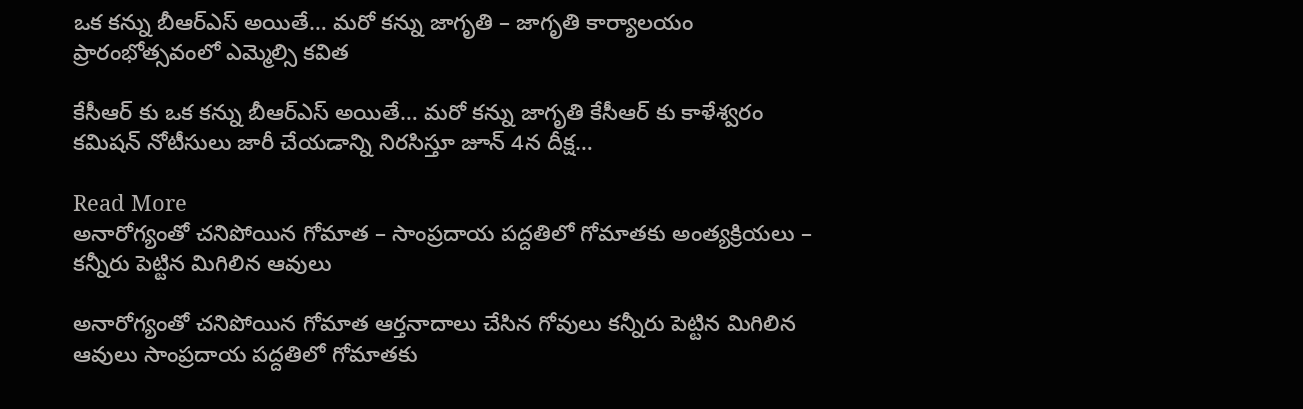ఒక కన్ను బీఆర్ఎస్ అయితే… మరో కన్ను జాగృతి – జాగృతి కార్యాల‌యం ప్రారంభోత్స‌వంలో ఎమ్మెల్సి క‌విత‌

కేసీఆర్ కు ఒక కన్ను బీఆర్ఎస్ అయితే… మరో కన్ను జాగృతి కేసీఆర్ కు కాళేశ్వరం కమిషన్ నోటీసులు జారీ చేయడాన్ని నిరసిస్తూ జూన్ 4న దీక్ష…

Read More
అనారోగ్యంతో చ‌నిపోయిన గోమాత‌ – సాంప్ర‌దాయ‌ ప‌ద్ద‌తిలో గోమాత‌కు అంత్య‌క్రియ‌లు – క‌న్నీరు పెట్టిన మిగిలిన‌ ఆవులు

అనారోగ్యంతో చ‌నిపోయిన గోమాత‌ ఆర్త‌నాదాలు చేసిన గోవులు క‌న్నీరు పెట్టిన మిగిలిన‌ ఆవులు సాంప్ర‌దాయ‌ ప‌ద్ద‌తిలో గోమాత‌కు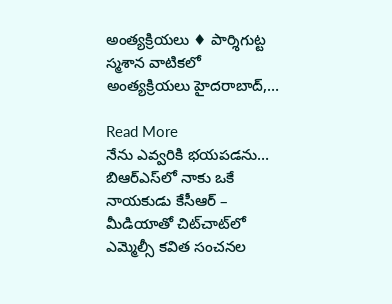అంత్య‌క్రియ‌లు ♦ పార్శిగుట్ట స్మ‌శాన వాటిక‌లో అంత్య‌క్రియ‌లు హైద‌రాబాద్‌,…

Read More
నేను ఎవ్వరికి భయపడను… బిఆర్ఎస్‌లో నాకు ఒకే నాయకుడు కేసీఆర్ – మీడియాతో చిట్‌చాట్‌లో ఎమ్మెల్సీ కవిత సంచ‌న‌ల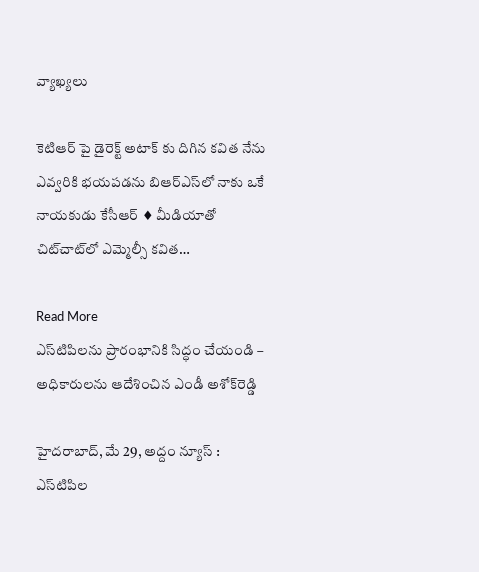వ్యాఖ్య‌లు

కెటిఆర్ పై డైరెక్ట్ అటాక్ కు దిగిన కవిత నేను ఎవ్వరికి భయపడను బిఆర్ఎస్‌లో నాకు ఒకే నాయకుడు కేసీఆర్ ♦ మీడియాతో చిట్‌చాట్‌లో ఎమ్మెల్సీ కవిత…

Read More
ఎస్‌టిపిలను ప్రారంభానికి సిద్ధం చేయండి – అధికారులను ఆదేశించిన ఎండీ అశోక్‌రెడ్డి

హైద‌రాబాద్‌, మే 29, అద్దం న్యూస్ : ఎస్‌టిపిల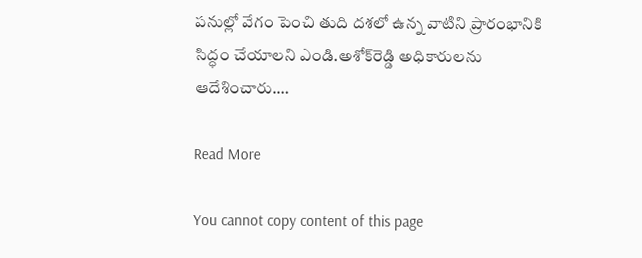పనుల్లో వేగం పెంచి తుది దశలో ఉన్న వాటిని ప్రారంభానికి సిద్ధం చేయాలని ఎండి.అశోక్‌రెడ్డి అధికారులను ఆదేశించారు.…

Read More

You cannot copy content of this page